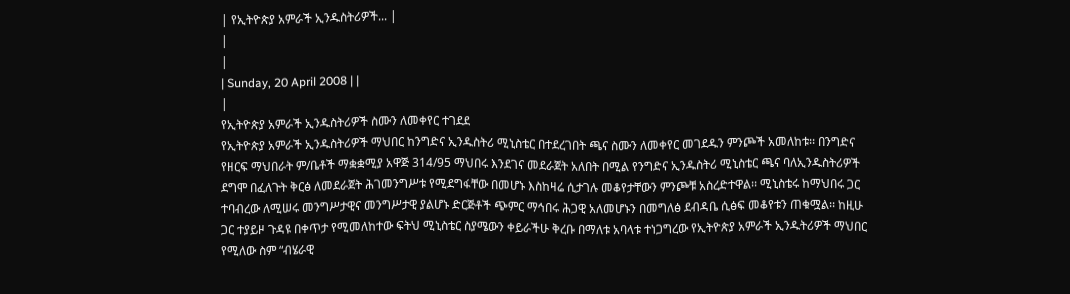| የኢትዮጵያ አምራች ኢንዱስትሪዎች... |
|
|
| Sunday, 20 April 2008 | |
|
የኢትዮጵያ አምራች ኢንዱስትሪዎች ስሙን ለመቀየር ተገደደ
የኢትዮጵያ አምራች ኢንዱስትሪዎች ማህበር ከንግድና ኢንዱስትሪ ሚኒስቴር በተደረገበት ጫና ስሙን ለመቀየር መገደዱን ምንጮች አመለከቱ፡፡ በንግድና የዘርፍ ማህበራት ም/ቤቶች ማቋቋሚያ አዋጅ 314/95 ማህበሩ እንደገና መደራጀት አለበት በሚል የንግድና ኢንዱስትሪ ሚኒስቴር ጫና ባለኢንዱስትሪዎች ደግሞ በፈለጉት ቅርፅ ለመደራጀት ሕገመንግሥቱ የሚደግፋቸው በመሆኑ እስከዛሬ ሲታገሉ መቆየታቸውን ምንጮቹ አስረድተዋል፡፡ ሚኒስቴሩ ከማህበሩ ጋር ተባብረው ለሚሠሩ መንግሥታዊና መንግሥታዊ ያልሆኑ ድርጅቶች ጭምር ማኅበሩ ሕጋዊ አለመሆኑን በመግለፅ ደብዳቤ ሲፅፍ መቆየቱን ጠቁሟል፡፡ ከዚሁ ጋር ተያይዞ ጉዳዩ በቀጥታ የሚመለከተው ፍትህ ሚኒስቴር ስያሜውን ቀይራችሁ ቅረቡ በማለቱ አባላቱ ተነጋግረው የኢትዮጵያ አምራች ኢንዱትሪዎች ማህበር የሚለው ስም “ብሄራዊ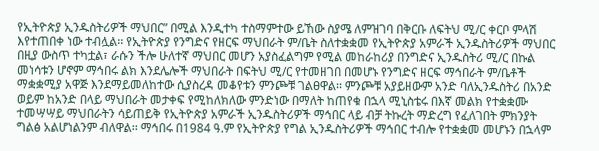የኢትዮጵያ ኢንዱስትሪዎች ማህበር” በሚል እንዲተካ ተስማምተው ይኸው ስያሜ ለምዝገባ በቅርቡ ለፍትህ ሚ/ር ቀርቦ ምላሽ እየተጠበቀ ነው ተብሏል፡፡ የኢትዮጵያ የንግድና የዘርፍ ማህበራት ም/ቤት ስለተቋቋመ የኢትዮጵያ አምራች ኢንዱስትሪዎች ማህበር በዚያ ውስጥ ተካቷል፣ ራሱን ችሎ ሁለተኛ ማህበር መሆን አያስፈልግም የሚል መከራከሪያ በንግድና ኢንዱስትሪ ሚ/ር በኩል መነሳቱን ሆኖም ማኅበሩ ልክ እንደሌሎች ማህበራት በፍትህ ሚ/ር የተመዘገበ በመሆኑ የንግድና ዘርፍ ማኅበራት ም/ቤቶች ማቋቋሚያ አዋጅ እንደማይመለከተው ሲያስረዳ መቆየቱን ምንጮቹ ገልፀዋል፡፡ ምንጮቹ አያይዘውም አንድ ባለኢንዱስትሪ በአንድ ወይም ከአንድ በላይ ማህበራት መታቀፍ የሚከለክለው ምንድነው በማለት ከጠየቁ በኋላ ሚኒስቴሩ በእኛ መልክ የተቋቋሙ ተመሣሣይ ማህበራትን ሳይጠይቅ የኢትዮጵያ አምራች ኢንዱስትሪዎች ማኅበር ላይ ብቻ ትኩረት ማድረግ የፈለገበት ምክንያት ግልፅ አልሆነልንም ብለዋል፡፡ ማኅበሩ በ1984 ዓ.ም የኢትዮጵያ የግል ኢንዱስትሪዎች ማኅበር ተብሎ የተቋቋመ መሆኑን በኋላም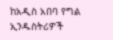ከአዲስ አበባ የግል ኢንዱስትሪዎች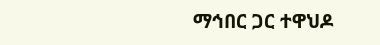ማኅበር ጋር ተዋህዶ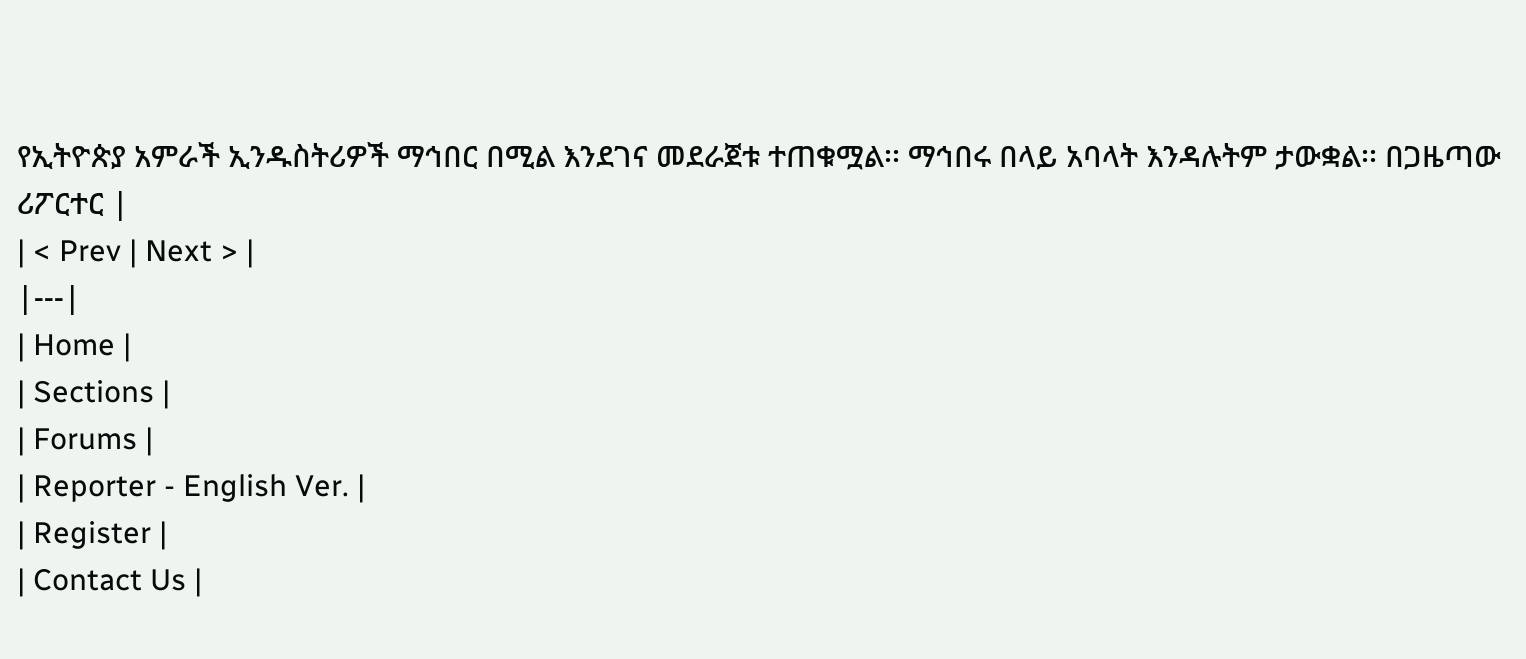የኢትዮጵያ አምራች ኢንዱስትሪዎች ማኅበር በሚል እንደገና መደራጀቱ ተጠቁሟል፡፡ ማኅበሩ በላይ አባላት እንዳሉትም ታውቋል፡፡ በጋዜጣው ሪፖርተር |
| < Prev | Next > |
|---|
| Home |
| Sections |
| Forums |
| Reporter - English Ver. |
| Register |
| Contact Us |